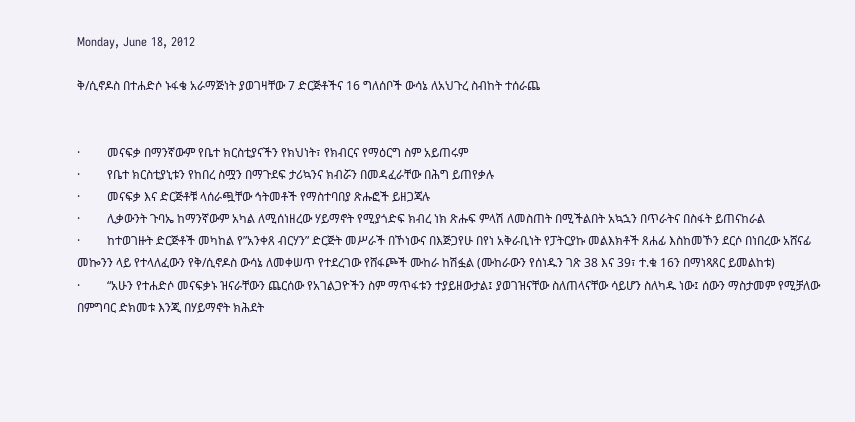Monday, June 18, 2012

ቅ/ሲኖዶስ በተሐድሶ ኑፋቄ አራማጅነት ያወገዛቸው 7 ድርጅቶችና 16 ግለሰቦች ውሳኔ ለአህጉረ ስብከት ተሰራጨ


·         መናፍቃ በማንኛውም የቤተ ክርስቲያናችን የክህነት፣ የክብርና የማዕርግ ስም አይጠሩም
·         የቤተ ክርስቲያኒቱን የከበረ ስሟን በማጉደፍ ታሪኳንና ክብሯን በመዳፈራቸው በሕግ ይጠየቃሉ
·         መናፍቃ እና ድርጅቶቹ ላሰራጯቸው ኅትመቶች የማስተባበያ ጽሑፎች ይዘጋጃሉ
·         ሊቃውንት ጉባኤ ከማንኛውም አካል ለሚሰነዘረው ሃይማኖት የሚያጎድፍ ክብረ ነክ ጽሑፍ ምላሽ ለመስጠት በሚችልበት አኳኋን በጥራትና በስፋት ይጠናከራል
·         ከተወገዙት ድርጅቶች መካከል የ”አንቀጸ ብርሃን” ድርጅት መሥራች በኾነውና በእጅጋየሁ በየነ አቅራቢነት የፓትርያኩ መልእክቶች ጸሐፊ እስከመኾን ደርሶ በነበረው አሸናፊ መኰንን ላይ የተላለፈውን የቅ/ሲኖዶስ ውሳኔ ለመቀሠጥ የተደረገው የሸፋጮች ሙከራ ከሽፏል (ሙከራውን የሰነዱን ገጽ 38 እና 39፣ ተ.ቁ 16ን በማነጻጸር ይመልከቱ)
·         “አሁን የተሐድሶ መናፍቃኑ ዝናራቸውን ጨርሰው የአገልጋዮችን ስም ማጥፋቱን ተያይዘውታል፤ ያወገዝናቸው ስለጠላናቸው ሳይሆን ስለካዱ ነው፤ ሰውን ማስታመም የሚቻለው በምግባር ድክመቱ እንጂ በሃይማኖት ክሕደት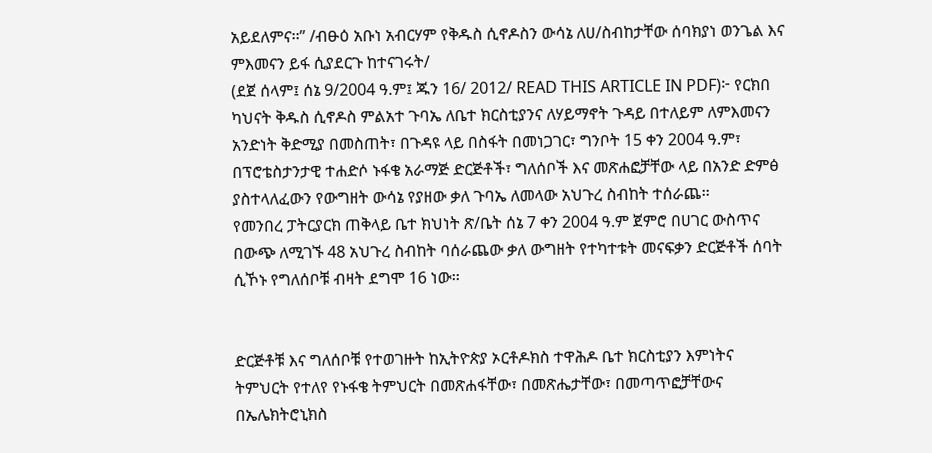አይደለምና፡፡” /ብፁዕ አቡነ አብርሃም የቅዱስ ሲኖዶስን ውሳኔ ለሀ/ስብከታቸው ሰባክያነ ወንጌል እና ምእመናን ይፋ ሲያደርጉ ከተናገሩት/
(ደጀ ሰላም፤ ሰኔ 9/2004 ዓ.ም፤ ጁን 16/ 2012/ READ THIS ARTICLE IN PDF)፦ የርክበ ካህናት ቅዱስ ሲኖዶስ ምልአተ ጉባኤ ለቤተ ክርስቲያንና ለሃይማኖት ጉዳይ በተለይም ለምእመናን አንድነት ቅድሚያ በመስጠት፣ በጉዳዩ ላይ በስፋት በመነጋገር፣ ግንቦት 15 ቀን 2004 ዓ.ም፣ በፕሮቴስታንታዊ ተሐድሶ ኑፋቄ አራማጅ ድርጅቶች፣ ግለሰቦች እና መጽሐፎቻቸው ላይ በአንድ ድምፅ ያስተላለፈውን የውግዘት ውሳኔ የያዘው ቃለ ጉባኤ ለመላው አህጉረ ስብከት ተሰራጨ፡፡
የመንበረ ፓትርያርክ ጠቅላይ ቤተ ክህነት ጽ/ቤት ሰኔ 7 ቀን 2004 ዓ.ም ጀምሮ በሀገር ውስጥና በውጭ ለሚገኙ 48 አህጉረ ስብከት ባሰራጨው ቃለ ውግዘት የተካተቱት መናፍቃን ድርጅቶች ሰባት ሲኾኑ የግለሰቦቹ ብዛት ደግሞ 16 ነው፡፡


ድርጅቶቹ እና ግለሰቦቹ የተወገዙት ከኢትዮጵያ ኦርቶዶክስ ተዋሕዶ ቤተ ክርስቲያን እምነትና ትምህርት የተለየ የኑፋቄ ትምህርት በመጽሐፋቸው፣ በመጽሔታቸው፣ በመጣጥፎቻቸውና በኤሌክትሮኒክስ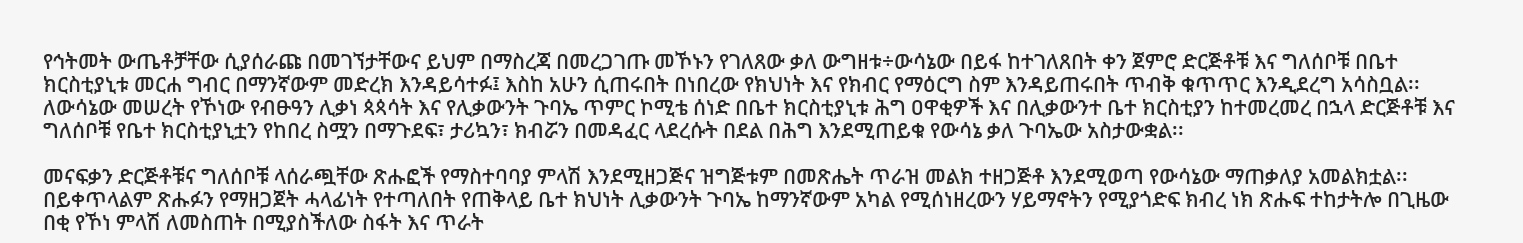የኅትመት ውጤቶቻቸው ሲያሰራጩ በመገኘታቸውና ይህም በማስረጃ በመረጋገጡ መኾኑን የገለጸው ቃለ ውግዘቱ÷ውሳኔው በይፋ ከተገለጸበት ቀን ጀምሮ ድርጅቶቹ እና ግለሰቦቹ በቤተ ክርስቲያኒቱ መርሐ ግብር በማንኛውም መድረክ እንዳይሳተፉ፤ እስከ አሁን ሲጠሩበት በነበረው የክህነት እና የክብር የማዕርግ ስም እንዳይጠሩበት ጥብቅ ቁጥጥር እንዲደረግ አሳስቧል፡፡ ለውሳኔው መሠረት የኾነው የብፁዓን ሊቃነ ጳጳሳት እና የሊቃውንት ጉባኤ ጥምር ኮሚቴ ሰነድ በቤተ ክርስቲያኒቱ ሕግ ዐዋቂዎች እና በሊቃውንተ ቤተ ክርስቲያን ከተመረመረ በኋላ ድርጅቶቹ እና ግለሰቦቹ የቤተ ክርስቲያኒቷን የከበረ ስሟን በማጉደፍ፣ ታሪኳን፣ ክብሯን በመዳፈር ላደረሱት በደል በሕግ እንደሚጠይቁ የውሳኔ ቃለ ጉባኤው አስታውቋል፡፡

መናፍቃን ድርጅቶቹና ግለሰቦቹ ላሰራጯቸው ጽሑፎች የማስተባባያ ምላሽ እንደሚዘጋጅና ዝግጅቱም በመጽሔት ጥራዝ መልክ ተዘጋጅቶ እንደሚወጣ የውሳኔው ማጠቃለያ አመልክቷል፡፡ በይቀጥላልም ጽሑፉን የማዘጋጀት ሓላፊነት የተጣለበት የጠቅላይ ቤተ ክህነት ሊቃውንት ጉባኤ ከማንኛውም አካል የሚሰነዘረውን ሃይማኖትን የሚያጎድፍ ክብረ ነክ ጽሑፍ ተከታትሎ በጊዜው በቂ የኾነ ምላሽ ለመስጠት በሚያስችለው ስፋት እና ጥራት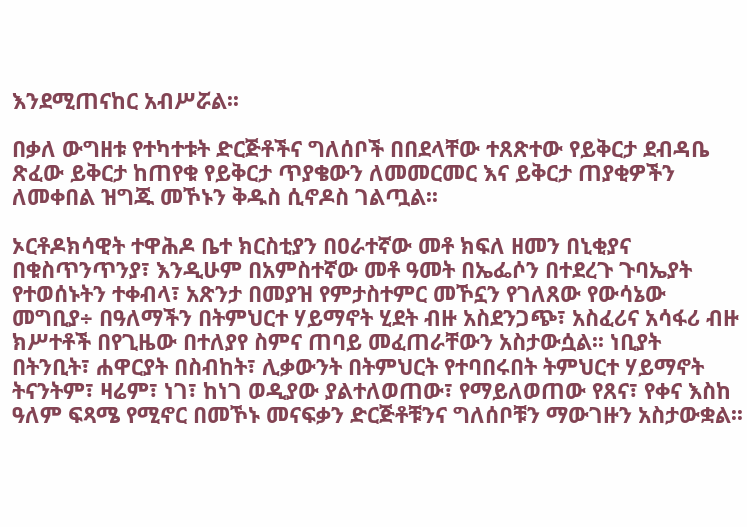እንደሚጠናከር አብሥሯል፡፡

በቃለ ውግዘቱ የተካተቱት ድርጅቶችና ግለሰቦች በበደላቸው ተጸጽተው የይቅርታ ደብዳቤ ጽፈው ይቅርታ ከጠየቁ የይቅርታ ጥያቄውን ለመመርመር እና ይቅርታ ጠያቂዎችን ለመቀበል ዝግጁ መኾኑን ቅዱስ ሲኖዶስ ገልጧል፡፡

ኦርቶዶክሳዊት ተዋሕዶ ቤተ ክርስቲያን በዐራተኛው መቶ ክፍለ ዘመን በኒቂያና በቁስጥንጥንያ፣ እንዲሁም በአምስተኛው መቶ ዓመት በኤፌሶን በተደረጉ ጉባኤያት የተወሰኑትን ተቀብላ፣ አጽንታ በመያዝ የምታስተምር መኾኗን የገለጸው የውሳኔው መግቢያ÷ በዓለማችን በትምህርተ ሃይማኖት ሂደት ብዙ አስደንጋጭ፣ አስፈሪና አሳፋሪ ብዙ ክሥተቶች በየጊዜው በተለያየ ስምና ጠባይ መፈጠራቸውን አስታውሷል፡፡ ነቢያት በትንቢት፣ ሐዋርያት በስብከት፣ ሊቃውንት በትምህርት የተባበሩበት ትምህርተ ሃይማኖት ትናንትም፣ ዛሬም፣ ነገ፣ ከነገ ወዲያው ያልተለወጠው፣ የማይለወጠው የጸና፣ የቀና እስከ ዓለም ፍጻሜ የሚኖር በመኾኑ መናፍቃን ድርጅቶቹንና ግለሰቦቹን ማውገዙን አስታውቋል፡፡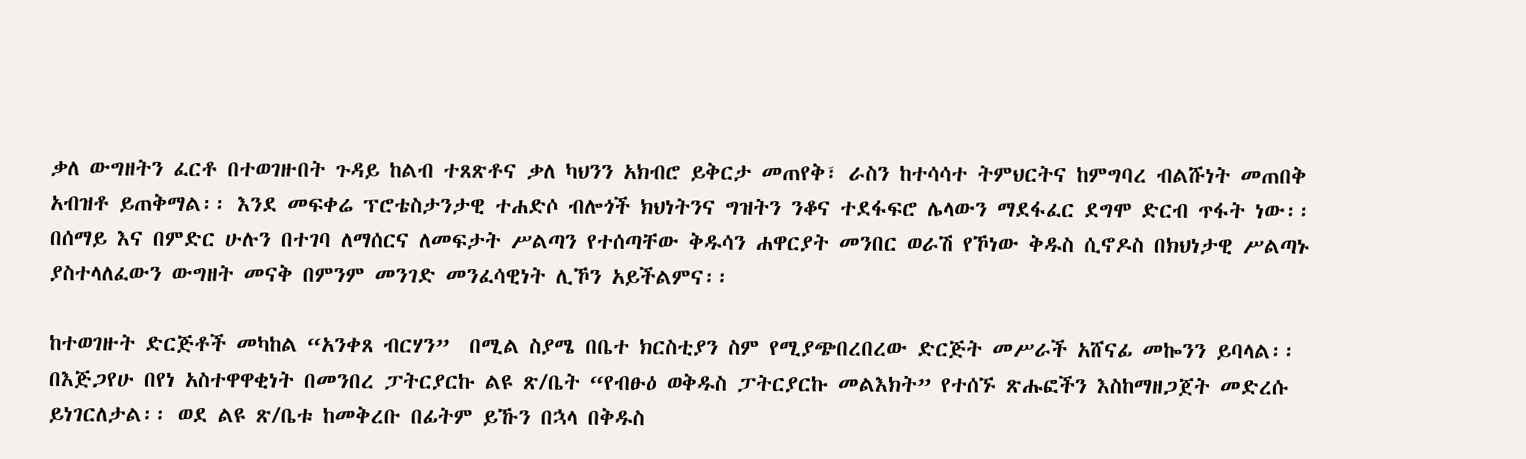ቃለ ውግዘትን ፈርቶ በተወገዙበት ጉዳይ ከልብ ተጸጽቶና ቃለ ካህንን አክብሮ ይቅርታ መጠየቅ፣ ራስን ከተሳሳተ ትምህርትና ከምግባረ ብልሹነት መጠበቅ አብዝቶ ይጠቅማል፡፡ እንደ መፍቀሬ ፕሮቴስታንታዊ ተሐድሶ ብሎጎች ክህነትንና ግዝትን ንቆና ተደፋፍሮ ሌላውን ማደፋፈር ደግሞ ድርብ ጥፋት ነው፡፡ በሰማይ እና በምድር ሁሉን በተገባ ለማሰርና ለመፍታት ሥልጣን የተሰጣቸው ቅዱሳን ሐዋርያት መንበር ወራሽ የኾነው ቅዱስ ሲኖዶስ በክህነታዊ ሥልጣኑ ያስተላለፈውን ውግዘት መናቅ በምንም መንገድ መንፈሳዊነት ሊኾን አይችልምና፡፡

ከተወገዙት ድርጅቶች መካከል “አንቀጸ ብርሃን”  በሚል ስያሜ በቤተ ክርስቲያን ስም የሚያጭበረበረው ድርጅት መሥራች አሸናፊ መኰንን ይባላል፡፡ በእጅጋየሁ በየነ አስተዋዋቂነት በመንበረ ፓትርያርኩ ልዩ ጽ/ቤት “የብፁዕ ወቅዱስ ፓትርያርኩ መልእክት” የተሰኙ ጽሑፎችን እስከማዘጋጀት መድረሱ ይነገርለታል፡፡ ወደ ልዩ ጽ/ቤቱ ከመቅረቡ በፊትም ይኹን በኋላ በቅዱስ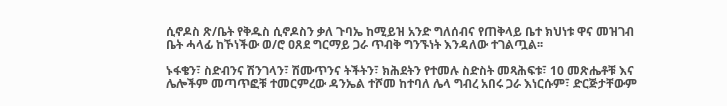ሲኖዶስ ጽ/ቤት የቅዱስ ሲኖዶስን ቃለ ጉባኤ ከሚይዝ አንድ ግለሰብና የጠቅላይ ቤተ ክህነቱ ዋና መዝገብ ቤት ሓላፊ ከኾነችው ወ/ሮ ዐጸደ ግርማይ ጋራ ጥብቅ ግንኙነት እንዳለው ተገልጧል፡፡

ኑፋቄን፣ ስድብንና ሽንገላን፣ ሽሙጥንና ትችትን፣ ክሕደትን የተመሉ ስድስት መጻሕፍቱ፣ 10 መጽሔቶቹ እና ሌሎችም መጣጥፎቹ ተመርምረው ዳንኤል ተሾመ ከተባለ ሌላ ግብረ አበሩ ጋራ እነርሱም፣ ድርጅታቸውም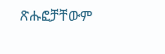ጽሑፎቻቸውም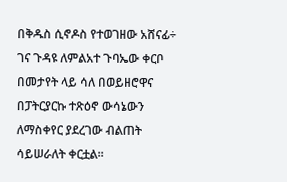በቅዱስ ሲኖዶስ የተወገዘው አሸናፊ÷ ገና ጉዳዩ ለምልአተ ጉባኤው ቀርቦ በመታየት ላይ ሳለ በወይዘሮዋና በፓትርያርኩ ተጽዕኖ ውሳኔውን ለማስቀየር ያደረገው ብልጠት ሳይሠራለት ቀርቷል፡፡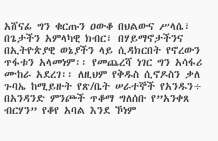አሸናፊ ግን ቁርጡን ዐውቆ በህልውና ሥላሴ፣ በጌታችን አምላካዊ ክብር፣ በሃይማኖታችንና በኢትዮጵያዊ ወኔያችን ላይ ሲዳክርበት የኖረውን ጥፋቱን አላመነም፡፡ የመጨረሻ ነገር ግን አሳፋሪ ሙከራ አደረገ፡፡ ለዚህም የቅዱስ ሲኖዶስን ቃለ ጉባኤ ከሚይዙት የጽ/ቤት ሠራተኞች የአንዱን÷ በአንዳንድ ምንጮች ጥቆማ ግለሰቡ የ”አንቀጸ ብርሃን” የቆየ አባል እንደ ኾነም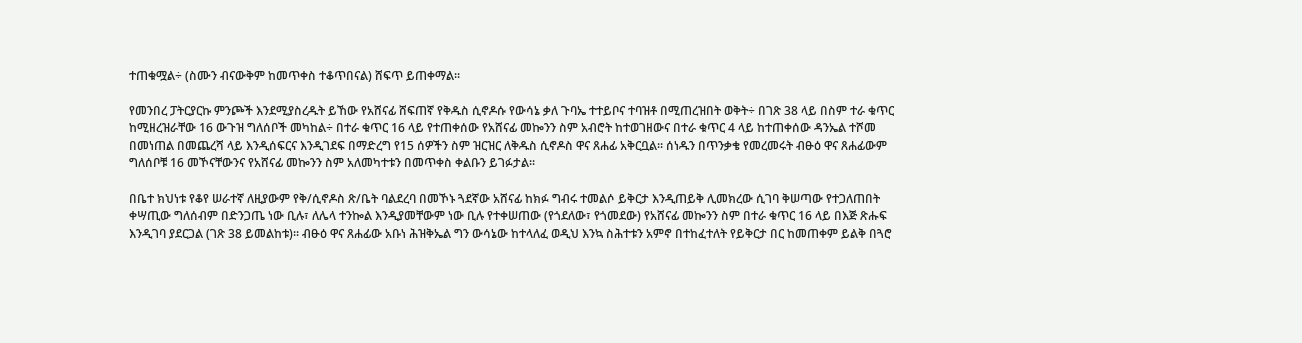ተጠቁሟል÷ (ስሙን ብናውቅም ከመጥቀስ ተቆጥበናል) ሸፍጥ ይጠቀማል፡፡

የመንበረ ፓትርያርኩ ምንጮች እንደሚያስረዱት ይኸው የአሸናፊ ሸፍጠኛ የቅዱስ ሲኖዶሱ የውሳኔ ቃለ ጉባኤ ተተይቦና ተባዝቶ በሚጠረዝበት ወቅት÷ በገጽ 38 ላይ በስም ተራ ቁጥር ከሚዘረዝራቸው 16 ውጉዝ ግለሰቦች መካከል÷ በተራ ቁጥር 16 ላይ የተጠቀሰው የአሸናፊ መኰንን ስም አብሮት ከተወገዘውና በተራ ቁጥር 4 ላይ ከተጠቀሰው ዳንኤል ተሾመ በመነጠል በመጨረሻ ላይ እንዲሰፍርና እንዲገደፍ በማድረግ የ15 ሰዎችን ስም ዝርዝር ለቅዱስ ሲኖዶስ ዋና ጸሐፊ አቅርቧል፡፡ ሰነዱን በጥንቃቄ የመረመሩት ብፁዕ ዋና ጸሐፊውም ግለሰቦቹ 16 መኾናቸውንና የአሸናፊ መኰንን ስም አለመካተቱን በመጥቀስ ቀልቡን ይገፉታል፡፡

በቤተ ክህነቱ የቆየ ሠራተኛ ለዚያውም የቅ/ሲኖዶስ ጽ/ቤት ባልደረባ በመኾኑ ጓደኛው አሸናፊ ከክፉ ግብሩ ተመልሶ ይቅርታ እንዲጠይቅ ሊመክረው ሲገባ ቅሠጣው የተጋለጠበት ቀሣጢው ግለሰብም በድንጋጤ ነው ቢሉ፣ ለሌላ ተንኰል እንዲያመቸውም ነው ቢሉ የተቀሠጠው (የጎደለው፣ የጎመደው) የአሸናፊ መኰንን ስም በተራ ቁጥር 16 ላይ በእጅ ጽሑፍ እንዲገባ ያደርጋል (ገጽ 38 ይመልከቱ)፡፡ ብፁዕ ዋና ጸሐፊው አቡነ ሕዝቅኤል ግን ውሳኔው ከተላለፈ ወዲህ እንኳ ስሕተቱን አምኖ በተከፈተለት የይቅርታ በር ከመጠቀም ይልቅ በጓሮ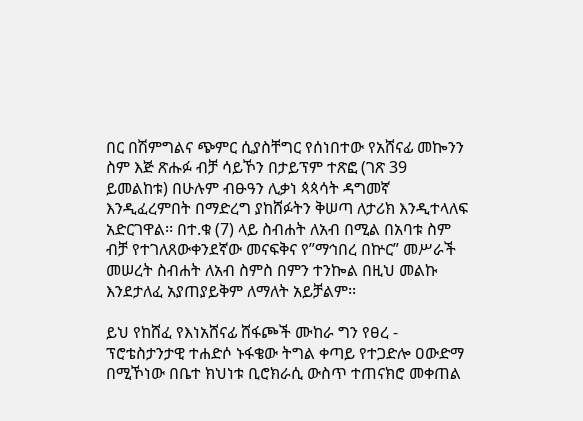በር በሽምግልና ጭምር ሲያስቸግር የሰነበተው የአሸናፊ መኰንን ስም እጅ ጽሑፉ ብቻ ሳይኾን በታይፕም ተጽፎ (ገጽ 39 ይመልከቱ) በሁሉም ብፁዓን ሊቃነ ጳጳሳት ዳግመኛ እንዲፈረምበት በማድረግ ያከሸፉትን ቅሠጣ ለታሪክ እንዲተላለፍ አድርገዋል፡፡ በተ.ቁ (7) ላይ ስብሐት ለአብ በሚል በአባቱ ስም ብቻ የተገለጸውቀንደኛው መናፍቅና የ”ማኅበረ በኵር” መሥራች መሠረት ስብሐት ለአብ ስምስ በምን ተንኰል በዚህ መልኩ እንደታለፈ አያጠያይቅም ለማለት አይቻልም፡፡

ይህ የከሸፈ የእነአሸናፊ ሸፋጮች ሙከራ ግን የፀረ - ፕሮቴስታንታዊ ተሐድሶ ኑፋቄው ትግል ቀጣይ የተጋድሎ ዐውድማ በሚኾነው በቤተ ክህነቱ ቢሮክራሲ ውስጥ ተጠናክሮ መቀጠል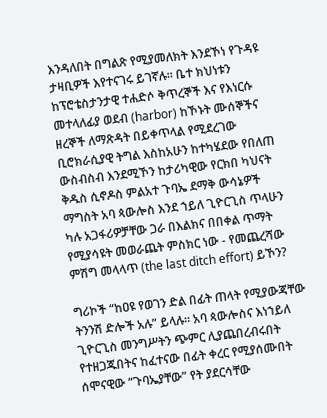እንዳለበት በግልጽ የሚያመለክት እንደኾነ የጉዳዩ ታዛቢዎች እየተናገሩ ይገኛሉ፡፡ ቤተ ክህነቱን ከፕሮቴስታንታዊ ተሐድሶ ቅጥረኞች እና የእነርሱ መተላለፊያ ወደብ (harbor) ከኾኑት ሙሰኞችና ዘረኞች ለማጽዳት በይቀጥላል የሚደረገው ቢሮክራሲያዊ ትግል እስከአሁን ከተካሄደው የበለጠ ውስብስብ እንደሚኾን ከታሪካዊው የርክበ ካህናት ቅዱስ ሲኖዶስ ምልአተ ጉባኤ ደማቅ ውሳኔዎች ማግስት አባ ጳውሎስ እንደ ኀይለ ጊዮርጊስ ጥላሁን ካሉ አጋፋሪዎቻቸው ጋራ በእልክና በበቀል ጥማት የሚያሳዩት መወራጨት ምስክር ነው - የመጨረሻው ምሽግ መላላጥ (the last ditch effort) ይኾን?

ግሪኮች “ከዐዩ የወገን ድል በፊት ጠላት የሚያውጃቸው ትንንሽ ድሎች አሉ” ይላሉ፡፡ አባ ጳውሎስና እነኀይለ ጊዮርጊስ መንግሥትን ጭምር ሊያጨበረብሩበት የተዘጋጁበትና ከፈተናው በፊት ቀረር የሚያሰሙበት ሰሞናዊው “ጉባኤያቸው” የት ያደርሳቸው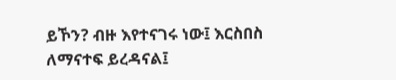ይኾን? ብዙ እየተናገሩ ነው፤ እርስበስ ለማናተፍ ይረዳናል፤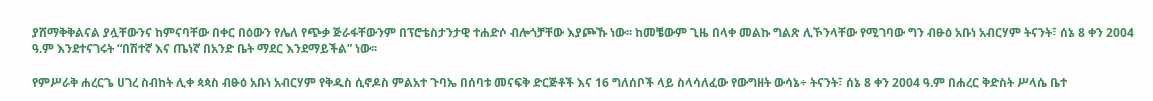ያሸማቅቅልናል ያሏቸውንና ከምናባቸው በቀር በዕውን የሌለ የጭቃ ጅራፋቸውንም በፕሮቴስታንታዊ ተሐድሶ ብሎጎቻቸው እያጮኹ ነው፡፡ ከመቼውም ጊዜ በላቀ መልኩ ግልጽ ሊኾንላቸው የሚገባው ግን ብፁዕ አቡነ አብርሃም ትናንት፣ ሰኔ 8 ቀን 2004 ዓ.ም እንደተናገሩት “በሽተኛ እና ጤነኛ በአንድ ቤት ማደር እንደማይችል” ነው፡፡

የምሥራቅ ሐረርጌ ሀገረ ስብከት ሊቀ ጳጳስ ብፁዕ አቡነ አብርሃም የቅዱስ ሲኖዶስ ምልአተ ጉባኤ በሰባቱ መናፍቅ ድርጅቶች እና 16 ግለሰቦች ላይ ስላሳለፈው የውግዘት ውሳኔ÷ ትናንት፣ ሰኔ 8 ቀን 2004 ዓ.ም በሐረር ቅድስት ሥላሴ ቤተ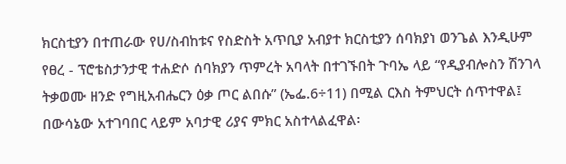ክርስቲያን በተጠራው የሀ/ስብከቱና የስድስት አጥቢያ አብያተ ክርስቲያን ሰባክያነ ወንጌል እንዲሁም የፀረ - ፕሮቴስታንታዊ ተሐድሶ ሰባክያን ጥምረት አባላት በተገኙበት ጉባኤ ላይ “የዲያብሎስን ሽንገላ ትቃወሙ ዘንድ የግዚአብሔርን ዕቃ ጦር ልበሱ” (ኤፌ.6÷11) በሚል ርእስ ትምህርት ሰጥተዋል፤ በውሳኔው አተገባበር ላይም አባታዊ ሪያና ምክር አስተላልፈዋል፡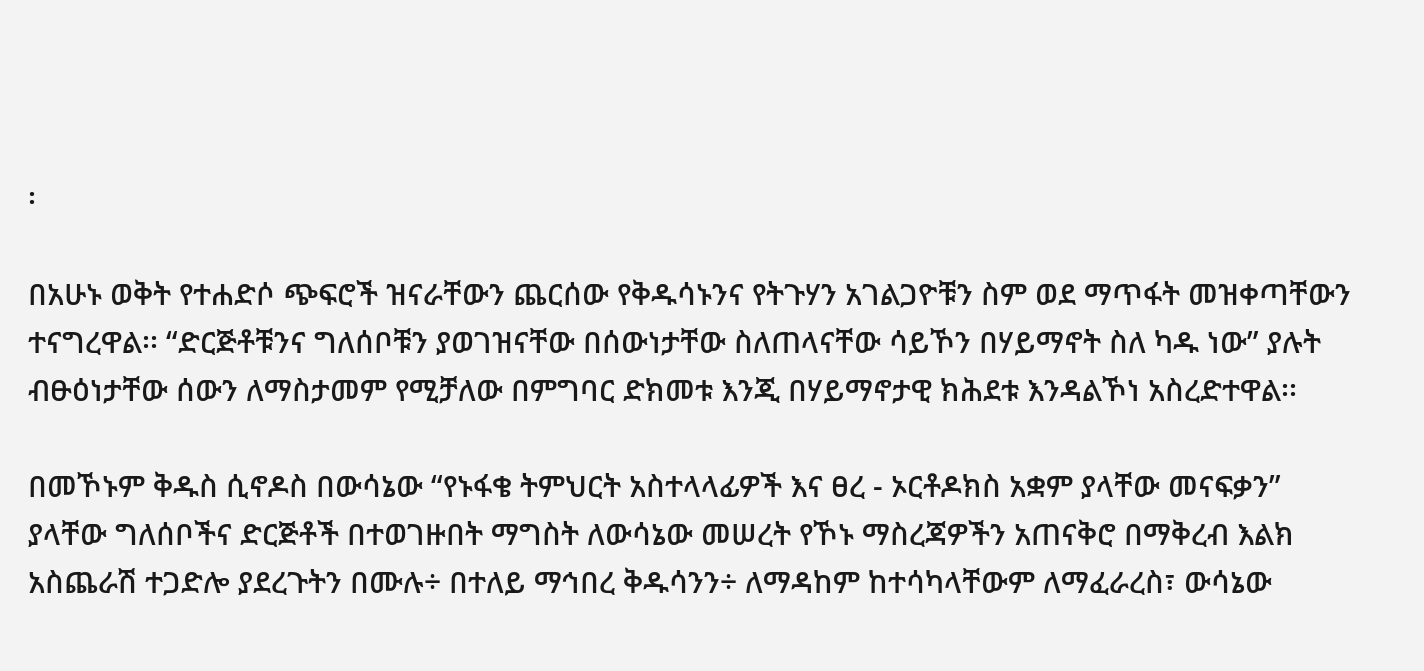፡

በአሁኑ ወቅት የተሐድሶ ጭፍሮች ዝናራቸውን ጨርሰው የቅዱሳኑንና የትጉሃን አገልጋዮቹን ስም ወደ ማጥፋት መዝቀጣቸውን ተናግረዋል፡፡ “ድርጅቶቹንና ግለሰቦቹን ያወገዝናቸው በሰውነታቸው ስለጠላናቸው ሳይኾን በሃይማኖት ስለ ካዱ ነው” ያሉት ብፁዕነታቸው ሰውን ለማስታመም የሚቻለው በምግባር ድክመቱ እንጂ በሃይማኖታዊ ክሕደቱ እንዳልኾነ አስረድተዋል፡፡

በመኾኑም ቅዱስ ሲኖዶስ በውሳኔው “የኑፋቄ ትምህርት አስተላላፊዎች እና ፀረ - ኦርቶዶክስ አቋም ያላቸው መናፍቃን” ያላቸው ግለሰቦችና ድርጅቶች በተወገዙበት ማግስት ለውሳኔው መሠረት የኾኑ ማስረጃዎችን አጠናቅሮ በማቅረብ እልክ አስጨራሽ ተጋድሎ ያደረጉትን በሙሉ÷ በተለይ ማኅበረ ቅዱሳንን÷ ለማዳከም ከተሳካላቸውም ለማፈራረስ፣ ውሳኔው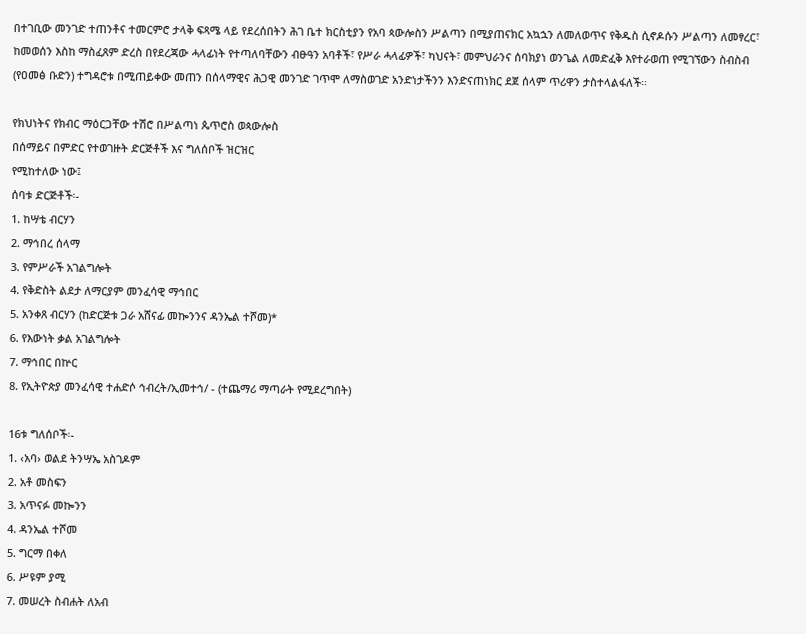በተገቢው መንገድ ተጠንቶና ተመርምሮ ታላቅ ፍጻሜ ላይ የደረሰበትን ሕገ ቤተ ክርስቲያን የአባ ጳውሎስን ሥልጣን በሚያጠናክር አኳኋን ለመለወጥና የቅዱስ ሲኖዶሱን ሥልጣን ለመፃረር፣ ከመወሰን እስከ ማስፈጸም ድረስ በየደረጃው ሓላፊነት የተጣለባቸውን ብፁዓን አባቶች፣ የሥራ ሓላፊዎች፣ ካህናት፣ መምህራንና ሰባክያነ ወንጌል ለመድፈቅ እየተራወጠ የሚገኘውን ስብስብ (የዐመፅ ቡድን) ተግዳሮቱ በሚጠይቀው መጠን በሰላማዊና ሕጋዊ መንገድ ገጥሞ ለማስወገድ አንድነታችንን እንድናጠነክር ደጀ ሰላም ጥሪዋን ታስተላልፋለች፡፡

የክህነትና የክብር ማዕርጋቸው ተሽሮ በሥልጣነ ጴጥሮስ ወጳውሎስ
በሰማይና በምድር የተወገዙት ድርጅቶች እና ግለሰቦች ዝርዝር
የሚከተለው ነው፤
ሰባቱ ድርጅቶች፡-
1. ከሣቴ ብርሃን
2. ማኅበረ ሰላማ
3. የምሥራች አገልግሎት
4. የቅድስት ልደታ ለማርያም መንፈሳዊ ማኅበር
5. አንቀጸ ብርሃን (ከድርጅቱ ጋራ አሸናፊ መኰንንና ዳንኤል ተሾመ)*
6. የእውነት ቃል አገልግሎት
7. ማኅበር በኵር
8. የኢትዮጵያ መንፈሳዊ ተሐድሶ ኅብረት/ኢመተኅ/ - (ተጨማሪ ማጣራት የሚደረግበት)

16ቱ ግለሰቦች፡-
1. ‹አባ› ወልደ ትንሣኤ አስገዶም
2. አቶ መስፍን
3. አጥናፉ መኰንን
4. ዳንኤል ተሾመ
5. ግርማ በቀለ
6. ሥዩም ያሚ
7. መሠረት ስብሐት ለአብ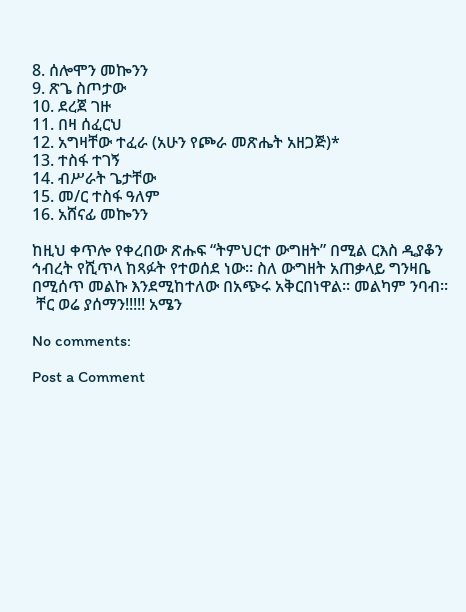8. ሰሎሞን መኰንን
9. ጽጌ ስጦታው
10. ደረጀ ገዙ
11. በዛ ሰፈርህ
12. አግዛቸው ተፈራ (አሁን የጮራ መጽሔት አዘጋጅ)*
13. ተስፋ ተገኝ
14. ብሥራት ጌታቸው
15. መ/ር ተስፋ ዓለም
16. አሸናፊ መኰንን

ከዚህ ቀጥሎ የቀረበው ጽሑፍ “ትምህርተ ውግዘት” በሚል ርእስ ዲያቆን ኅብረት የሺጥላ ከጻፉት የተወሰደ ነው፡፡ ስለ ውግዘት አጠቃላይ ግንዛቤ በሚሰጥ መልኩ እንደሚከተለው በአጭሩ አቅርበነዋል፡፡ መልካም ንባብ፡፡
 ቸር ወሬ ያሰማን!!!!! አሜን

No comments:

Post a Comment